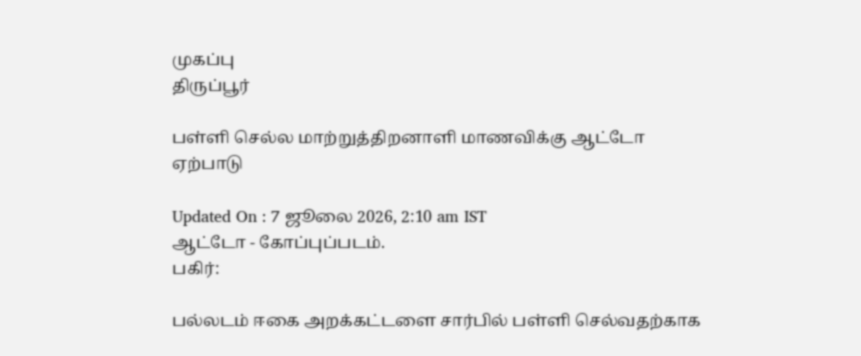முகப்பு
திருப்பூர்

பள்ளி செல்ல மாற்றுத்திறனாளி மாணவிக்கு ஆட்டோ ஏற்பாடு

Updated On : 7 ஜூலை 2026, 2:10 am IST
ஆட்டோ - கோப்புப்படம்.
பகிர்:

பல்லடம் ஈகை அறக்கட்டளை சார்பில் பள்ளி செல்வதற்காக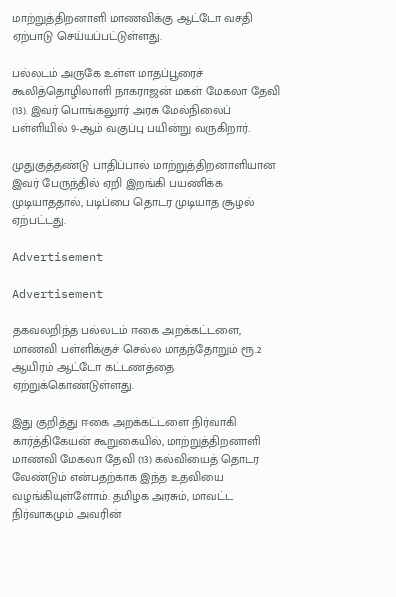மாற்றுத்திறனாளி மாணவிக்கு ஆட்டோ வசதி ஏற்பாடு செய்யப்பட்டுள்ளது.

பல்லடம் அருகே உள்ள மாதப்பூரைச் கூலித்தொழிலாளி நாகராஜன் மகள் மேகலா தேவி (13). இவர் பொங்கலுார் அரசு மேல்நிலைப் பள்ளியில் 9-ஆம் வகுப்பு பயின்று வருகிறார்.

முதுகுத்தண்டு பாதிப்பால் மாற்றுத்திறனாளியான இவர் பேருந்தில் ஏறி இறங்கி பயணிக்க முடியாததால், படிப்பை தொடர முடியாத சூழல் ஏற்பட்டது.

Advertisement

Advertisement

தகவலறிந்த பல்லடம் ஈகை அறக்கட்டளை, மாணவி பள்ளிக்குச் செல்ல மாதந்தோறும் ரூ.2 ஆயிரம் ஆட்டோ கட்டணத்தை ஏற்றுக்கொண்டுள்ளது.

இது குறித்து ஈகை அறக்கட்டளை நிர்வாகி கார்த்திகேயன் கூறுகையில், மாற்றுத்திறனாளி மாணவி மேகலா தேவி (13) கல்வியைத் தொடர வேண்டும் என்பதற்காக இந்த உதவியை வழங்கியுள்ளோம். தமிழக அரசும், மாவட்ட நிர்வாகமும் அவரின்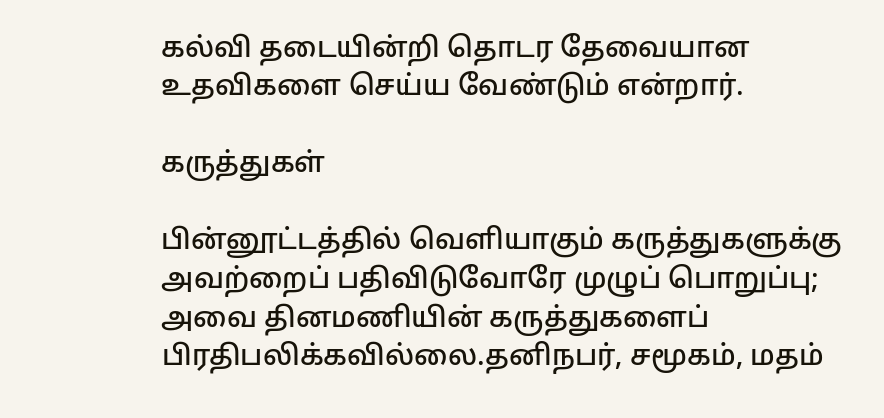கல்வி தடையின்றி தொடர தேவையான உதவிகளை செய்ய வேண்டும் என்றார்.

கருத்துகள்

பின்னூட்டத்தில் வெளியாகும் கருத்துகளுக்கு அவற்றைப் பதிவிடுவோரே முழுப் பொறுப்பு; அவை தினமணியின் கருத்துகளைப் பிரதிபலிக்கவில்லை.தனிநபர், சமூகம், மதம்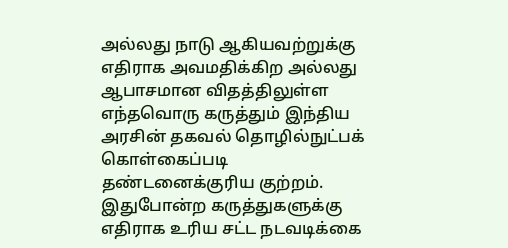அல்லது நாடு ஆகியவற்றுக்கு எதிராக அவமதிக்கிற அல்லது ஆபாசமான விதத்திலுள்ள எந்தவொரு கருத்தும் இந்திய அரசின் தகவல் தொழில்நுட்பக் கொள்கைப்படி தண்டனைக்குரிய குற்றம். இதுபோன்ற கருத்துகளுக்கு எதிராக உரிய சட்ட நடவடிக்கை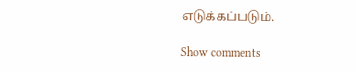எடுக்கப்படும்.

Show comments